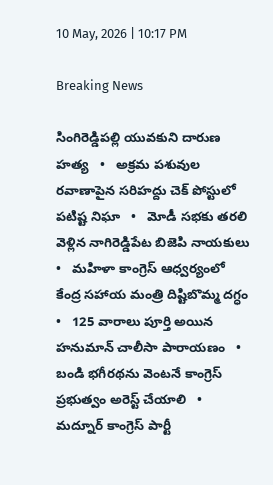10 May, 2026 | 10:17 PM

Breaking News

సింగిరెడ్డిపల్లి యువకుని దారుణ హత్య   •   అక్రమ పశువుల రవాణాపైన సరిహద్దు చెక్ పోస్టులో పటిష్ట నిఘా   •   మోడీ సభకు తరలి వెళ్లిన నాగిరెడ్డిపేట బిజెపి నాయకులు   •   మహిళా కాంగ్రెస్ ఆధ్వర్యంలో కేంద్ర సహాయ మంత్రి దిష్టిబొమ్మ దగ్ధం   •   125 వారాలు పూర్తి అయిన హనుమాన్ చాలీసా పారాయణం   •   బండి భగీరథను వెంటనే కాంగ్రెస్ ప్రభుత్వం అరెస్ట్ చేయాలి   •   మద్నూర్ కాంగ్రెస్ పార్టీ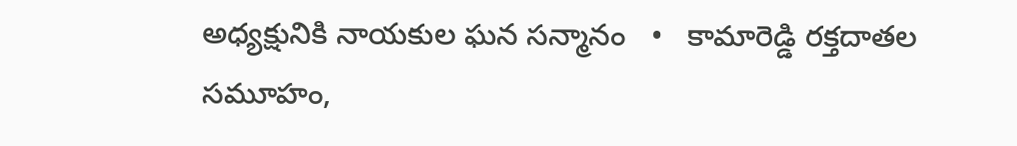అధ్యక్షునికి నాయకుల ఘన సన్మానం   •   కామారెడ్డి రక్తదాతల సమూహం,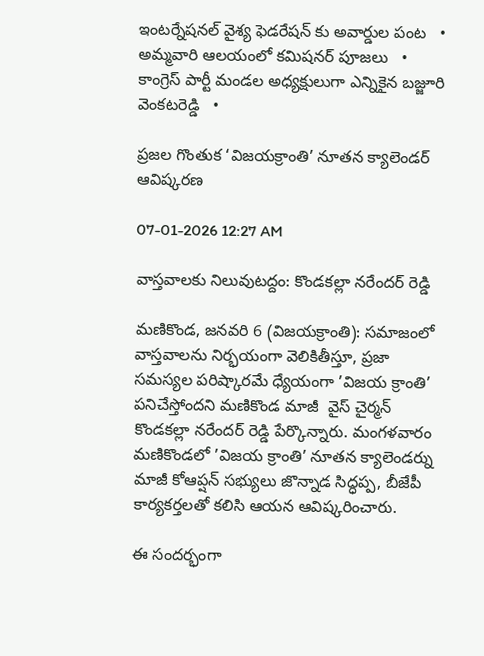ఇంటర్నేషనల్ వైశ్య ఫెడరేషన్ కు అవార్డుల పంట   •   అమ్మవారి ఆలయంలో కమిషనర్ పూజలు   •   కాంగ్రెస్ పార్టీ మండల అధ్యక్షులుగా ఎన్నికైన బజ్జూరి వెంకటరెడ్డి   •

ప్రజల గొంతుక ‘విజయక్రాంతి’ నూతన క్యాలెండర్ ఆవిష్కరణ

07-01-2026 12:27 AM

వాస్తవాలకు నిలువుటద్దం: కొండకల్లా నరేందర్ రెడ్డి

మణికొండ, జనవరి 6 (విజయక్రాంతి): సమాజంలో వాస్తవాలను నిర్భయంగా వెలికితీస్తూ, ప్రజా సమస్యల పరిష్కారమే ధ్యేయంగా ’విజయ క్రాంతి’ పనిచేస్తోందని మణికొండ మాజీ  వైస్ చైర్మన్ కొండకల్లా నరేందర్ రెడ్డి పేర్కొన్నారు. మంగళవారం మణికొండలో ’విజయ క్రాంతి’ నూతన క్యాలెండర్ను మాజీ కోఆప్షన్ సభ్యులు జొన్నాడ సిద్ధప్ప, బీజేపీ కార్యకర్తలతో కలిసి ఆయన ఆవిష్కరించారు.

ఈ సందర్భంగా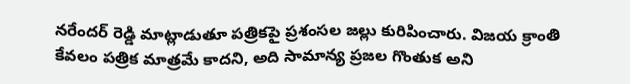నరేందర్ రెడ్డి మాట్లాడుతూ పత్రికపై ప్రశంసల జల్లు కురిపించారు. విజయ క్రాంతి కేవలం పత్రిక మాత్రమే కాదని, అది సామాన్య ప్రజల గొంతుక అని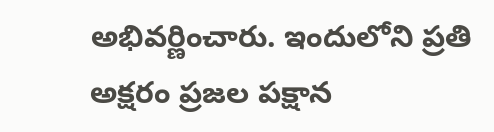అభివర్ణించారు. ఇందులోని ప్రతి అక్షరం ప్రజల పక్షాన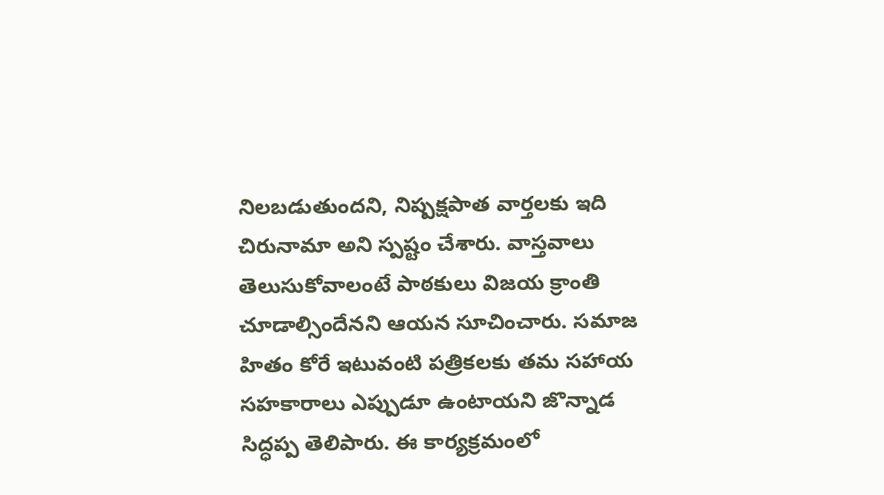నిలబడుతుందని, నిష్పక్షపాత వార్తలకు ఇది చిరునామా అని స్పష్టం చేశారు. వాస్తవాలు తెలుసుకోవాలంటే పాఠకులు విజయ క్రాంతి చూడాల్సిందేనని ఆయన సూచించారు. సమాజ హితం కోరే ఇటువంటి పత్రికలకు తమ సహాయ సహకారాలు ఎప్పుడూ ఉంటాయని జొన్నాడ సిద్ధప్ప తెలిపారు. ఈ కార్యక్రమంలో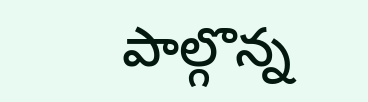పాల్గొన్న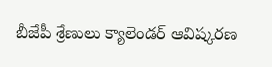బీజేపీ శ్రేణులు క్యాలెండర్ ఆవిష్కరణ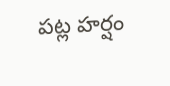పట్ల హర్షం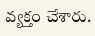వ్యక్తం చేశారు.